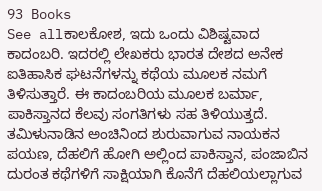93 Books
See allಕಾಲಕೋಶ, ಇದು ಒಂದು ವಿಶಿಷ್ಟವಾದ ಕಾದಂಬರಿ. ಇದರಲ್ಲಿ ಲೇಖಕರು ಭಾರತ ದೇಶದ ಅನೇಕ ಐತಿಹಾಸಿಕ ಘಟನೆಗಳನ್ನು ಕಥೆಯ ಮೂಲಕ ನಮಗೆ ತಿಳಿಸುತ್ತಾರೆ. ಈ ಕಾದಂಬರಿಯ ಮೂಲಕ ಬರ್ಮಾ, ಪಾಕಿಸ್ತಾನದ ಕೆಲವು ಸಂಗತಿಗಳು ಸಹ ತಿಳಿಯುತ್ತದೆ.
ತಮಿಳುನಾಡಿನ ಅಂಚಿನಿಂದ ಶುರುವಾಗುವ ನಾಯಕನ ಪಯಣ, ದೆಹಲಿಗೆ ಹೋಗಿ ಅಲ್ಲಿಂದ ಪಾಕಿಸ್ತಾನ, ಪಂಜಾಬಿನ ದುರಂತ ಕಥೆಗಳಿಗೆ ಸಾಕ್ಷಿಯಾಗಿ ಕೊನೆಗೆ ದೆಹಲಿಯಲ್ಲಾಗುವ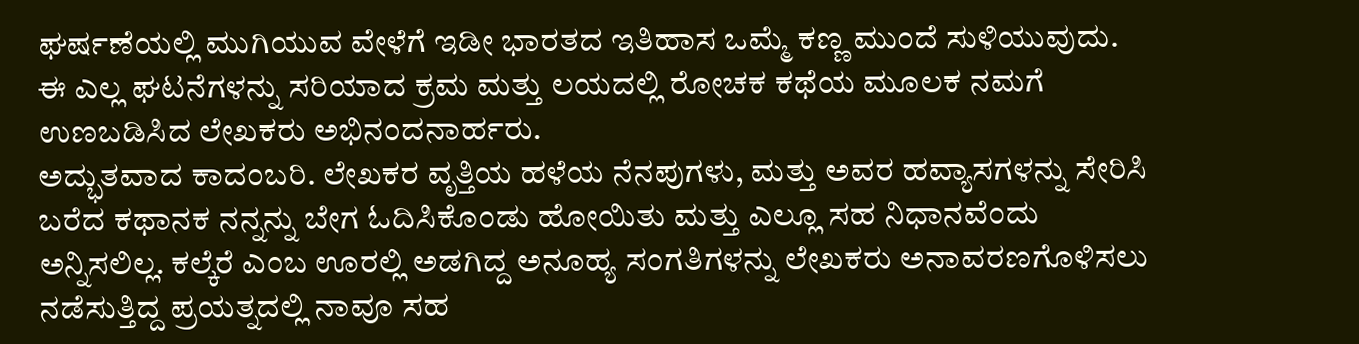ಘರ್ಷಣೆಯಲ್ಲಿ ಮುಗಿಯುವ ವೇಳೆಗೆ ಇಡೀ ಭಾರತದ ಇತಿಹಾಸ ಒಮ್ಮೆ ಕಣ್ಣ ಮುಂದೆ ಸುಳಿಯುವುದು.
ಈ ಎಲ್ಲ ಘಟನೆಗಳನ್ನು ಸರಿಯಾದ ಕ್ರಮ ಮತ್ತು ಲಯದಲ್ಲಿ ರೋಚಕ ಕಥೆಯ ಮೂಲಕ ನಮಗೆ ಉಣಬಡಿಸಿದ ಲೇಖಕರು ಅಭಿನಂದನಾರ್ಹರು.
ಅದ್ಭುತವಾದ ಕಾದಂಬರಿ. ಲೇಖಕರ ವೃತ್ತಿಯ ಹಳೆಯ ನೆನಪುಗಳು, ಮತ್ತು ಅವರ ಹವ್ಯಾಸಗಳನ್ನು ಸೇರಿಸಿ ಬರೆದ ಕಥಾನಕ ನನ್ನನ್ನು ಬೇಗ ಓದಿಸಿಕೊಂಡು ಹೋಯಿತು ಮತ್ತು ಎಲ್ಲೂ ಸಹ ನಿಧಾನವೆಂದು ಅನ್ನಿಸಲಿಲ್ಲ. ಕಲ್ಕೆರೆ ಎಂಬ ಊರಲ್ಲಿ ಅಡಗಿದ್ದ ಅನೂಹ್ಯ ಸಂಗತಿಗಳನ್ನು ಲೇಖಕರು ಅನಾವರಣಗೊಳಿಸಲು ನಡೆಸುತ್ತಿದ್ದ ಪ್ರಯತ್ನದಲ್ಲಿ ನಾವೂ ಸಹ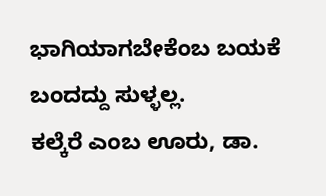ಭಾಗಿಯಾಗಬೇಕೆಂಬ ಬಯಕೆ ಬಂದದ್ದು ಸುಳ್ಳಲ್ಲ.
ಕಲ್ಕೆರೆ ಎಂಬ ಊರು, ಡಾ.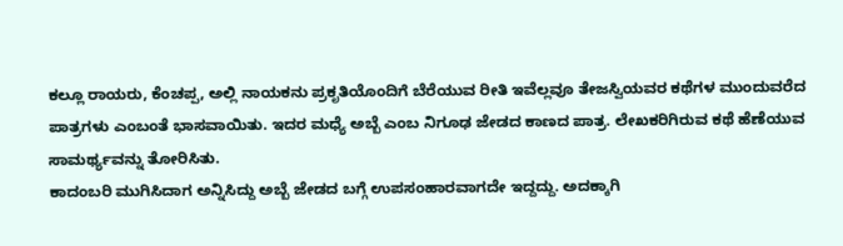ಕಲ್ಲೂ ರಾಯರು, ಕೆಂಚಪ್ಪ, ಅಲ್ಲಿ ನಾಯಕನು ಪ್ರಕೃತಿಯೊಂದಿಗೆ ಬೆರೆಯುವ ರೀತಿ ಇವೆಲ್ಲವೂ ತೇಜಸ್ವಿಯವರ ಕಥೆಗಳ ಮುಂದುವರೆದ ಪಾತ್ರಗಳು ಎಂಬಂತೆ ಭಾಸವಾಯಿತು. ಇದರ ಮಧ್ಯೆ ಅಬ್ಬೆ ಎಂಬ ನಿಗೂಢ ಜೇಡದ ಕಾಣದ ಪಾತ್ರ. ಲೇಖಕರಿಗಿರುವ ಕಥೆ ಹೆಣೆಯುವ ಸಾಮರ್ಥ್ಯವನ್ನು ತೋರಿಸಿತು.
ಕಾದಂಬರಿ ಮುಗಿಸಿದಾಗ ಅನ್ನಿಸಿದ್ದು ಅಬ್ಬೆ ಜೇಡದ ಬಗ್ಗೆ ಉಪಸಂಹಾರವಾಗದೇ ಇದ್ದದ್ದು. ಅದಕ್ಕಾಗಿ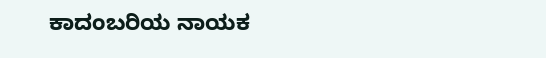ಕಾದಂಬರಿಯ ನಾಯಕ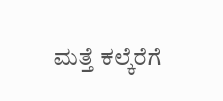ಮತ್ತೆ ಕಲ್ಕೆರೆಗೆ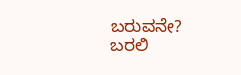ಬರುವನೇ?
ಬರಲಿ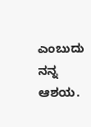ಎಂಬುದು ನನ್ನ ಆಶಯ.